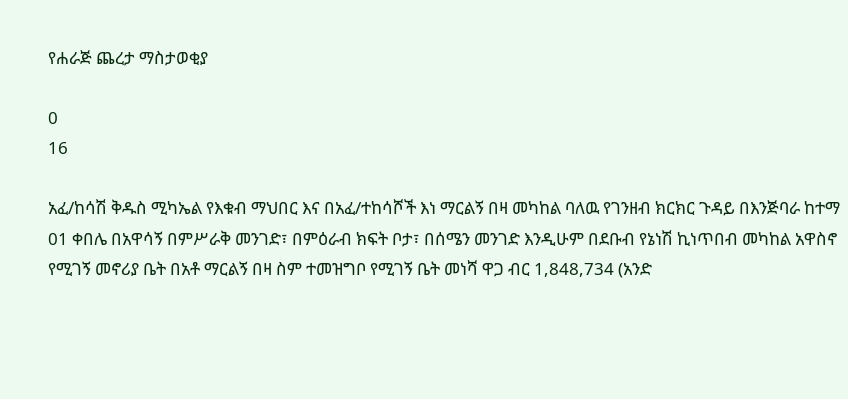የሐራጅ ጨረታ ማስታወቂያ

0
16

አፈ/ከሳሽ ቅዱስ ሚካኤል የእቁብ ማህበር እና በአፈ/ተከሳሾች እነ ማርልኝ በዛ መካከል ባለዉ የገንዘብ ክርክር ጉዳይ በእንጅባራ ከተማ 01 ቀበሌ በአዋሳኝ በምሥራቅ መንገድ፣ በምዕራብ ክፍት ቦታ፣ በሰሜን መንገድ እንዲሁም በደቡብ የኔነሽ ኪነጥበብ መካከል አዋስኖ የሚገኝ መኖሪያ ቤት በአቶ ማርልኝ በዛ ስም ተመዝግቦ የሚገኝ ቤት መነሻ ዋጋ ብር 1,848,734 (አንድ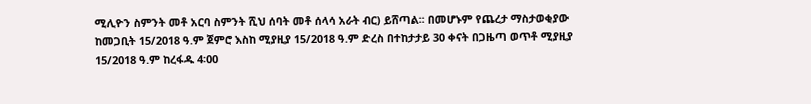ሚሊዮን ስምንት መቶ አርባ ስምንት ሺህ ሰባት መቶ ሰላሳ አራት ብር) ይሸጣል፡፡ በመሆኑም የጨረታ ማስታወቂያው ከመጋቢት 15/2018 ዓ.ም ጀምሮ እስከ ሚያዚያ 15/2018 ዓ.ም ድረስ በተከታታይ 30 ቀናት በጋዜጣ ወጥቶ ሚያዚያ 15/2018 ዓ.ም ከረፋዱ 4፡00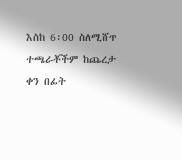እስከ 6፡00 ስለሚሸጥ ተጫራቾችም ከጨረታ ቀን በፊት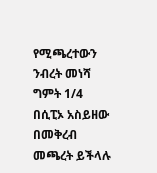የሚጫረተውን ንብረት መነሻ ግምት 1/4 በሲፒኦ አስይዘው በመቅረብ መጫረት ይችላሉ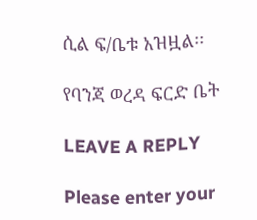ሲል ፍ/ቤቱ አዝዟል፡፡

የባንጃ ወረዳ ፍርድ ቤት

LEAVE A REPLY

Please enter your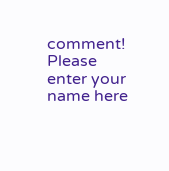comment!
Please enter your name here